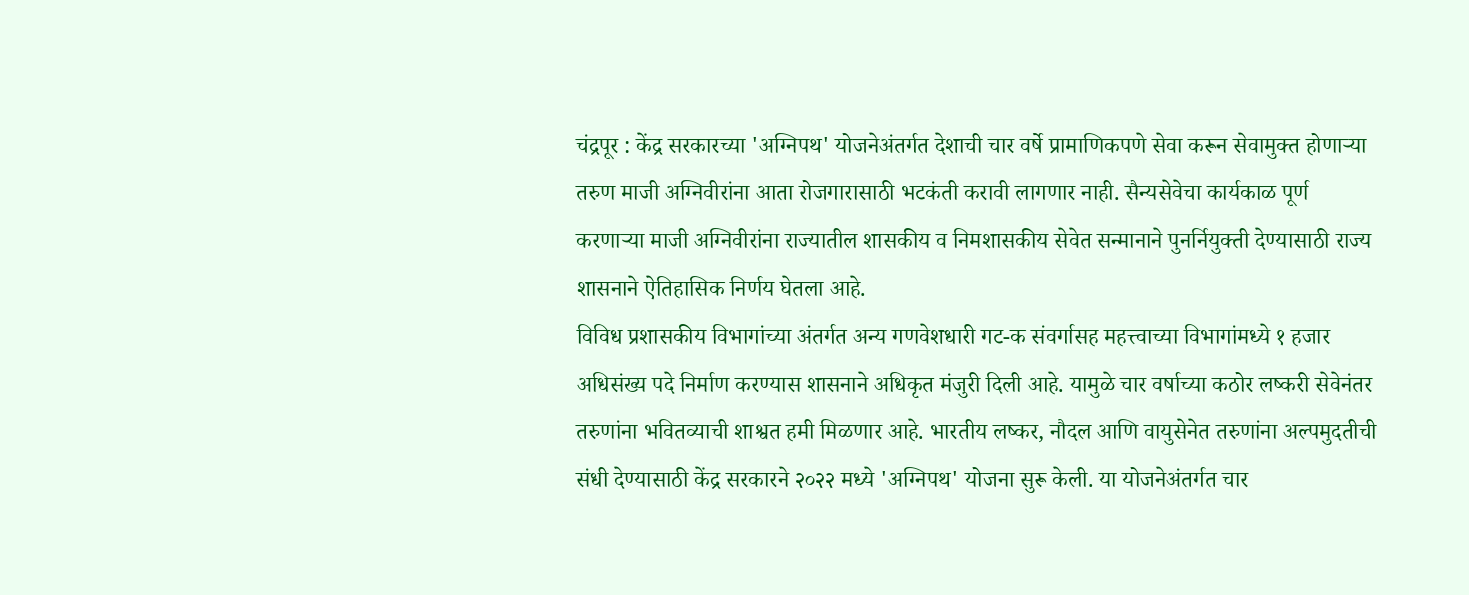चंद्रपूर : केंद्र सरकारच्या 'अग्निपथ' योजनेअंतर्गत देशाची चार वर्षे प्रामाणिकपणे सेवा करून सेवामुक्त होणाऱ्या तरुण माजी अग्निवीरांना आता रोजगारासाठी भटकंती करावी लागणार नाही. सैन्यसेवेचा कार्यकाळ पूर्ण करणाऱ्या माजी अग्निवीरांना राज्यातील शासकीय व निमशासकीय सेवेत सन्मानाने पुनर्नियुक्ती देण्यासाठी राज्य शासनाने ऐतिहासिक निर्णय घेतला आहे.
विविध प्रशासकीय विभागांच्या अंतर्गत अन्य गणवेशधारी गट-क संवर्गासह महत्त्वाच्या विभागांमध्ये १ हजार अधिसंख्य पदे निर्माण करण्यास शासनाने अधिकृत मंजुरी दिली आहे. यामुळे चार वर्षाच्या कठोर लष्करी सेवेनंतर तरुणांना भवितव्याची शाश्वत हमी मिळणार आहे. भारतीय लष्कर, नौदल आणि वायुसेनेत तरुणांना अल्पमुदतीची संधी देण्यासाठी केंद्र सरकारने २०२२ मध्ये 'अग्निपथ' योजना सुरू केली. या योजनेअंतर्गत चार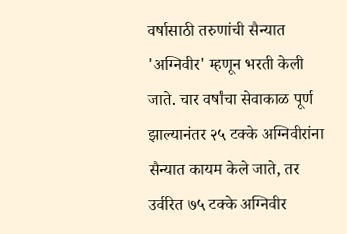वर्षासाठी तरुणांची सैन्यात 'अग्निवीर' म्हणून भरती केली जाते. चार वर्षांचा सेवाकाळ पूर्ण झाल्यानंतर २५ टक्के अग्निवीरांना सैन्यात कायम केले जाते, तर उर्वरित ७५ टक्के अग्निवीर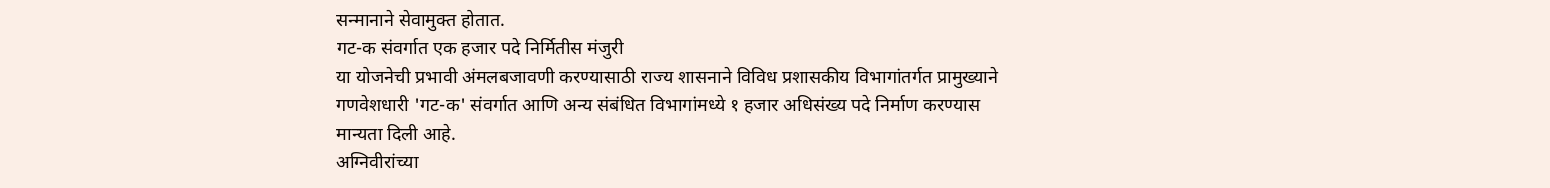सन्मानाने सेवामुक्त होतात.
गट-क संवर्गात एक हजार पदे निर्मितीस मंजुरी
या योजनेची प्रभावी अंमलबजावणी करण्यासाठी राज्य शासनाने विविध प्रशासकीय विभागांतर्गत प्रामुख्याने गणवेशधारी 'गट-क' संवर्गात आणि अन्य संबंधित विभागांमध्ये १ हजार अधिसंख्य पदे निर्माण करण्यास मान्यता दिली आहे.
अग्निवीरांच्या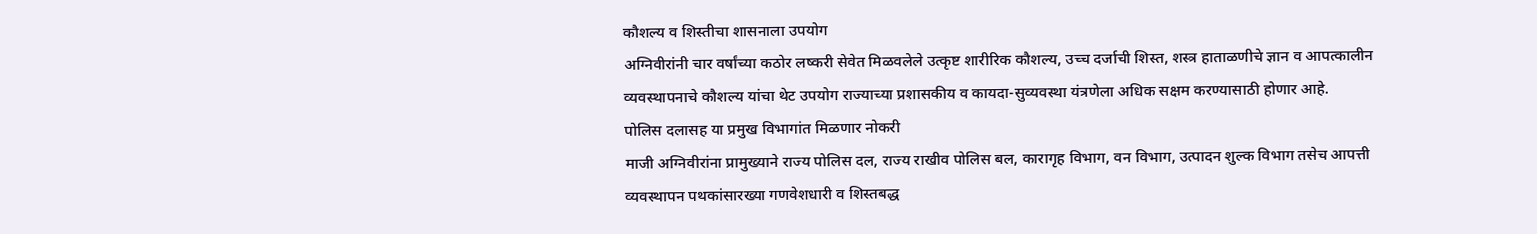कौशल्य व शिस्तीचा शासनाला उपयोग
अग्निवीरांनी चार वर्षांच्या कठोर लष्करी सेवेत मिळवलेले उत्कृष्ट शारीरिक कौशल्य, उच्च दर्जाची शिस्त, शस्त्र हाताळणीचे ज्ञान व आपत्कालीन व्यवस्थापनाचे कौशल्य यांचा थेट उपयोग राज्याच्या प्रशासकीय व कायदा-सुव्यवस्था यंत्रणेला अधिक सक्षम करण्यासाठी होणार आहे.
पोलिस दलासह या प्रमुख विभागांत मिळणार नोकरी
माजी अग्निवीरांना प्रामुख्याने राज्य पोलिस दल, राज्य राखीव पोलिस बल, कारागृह विभाग, वन विभाग, उत्पादन शुल्क विभाग तसेच आपत्ती व्यवस्थापन पथकांसारख्या गणवेशधारी व शिस्तबद्ध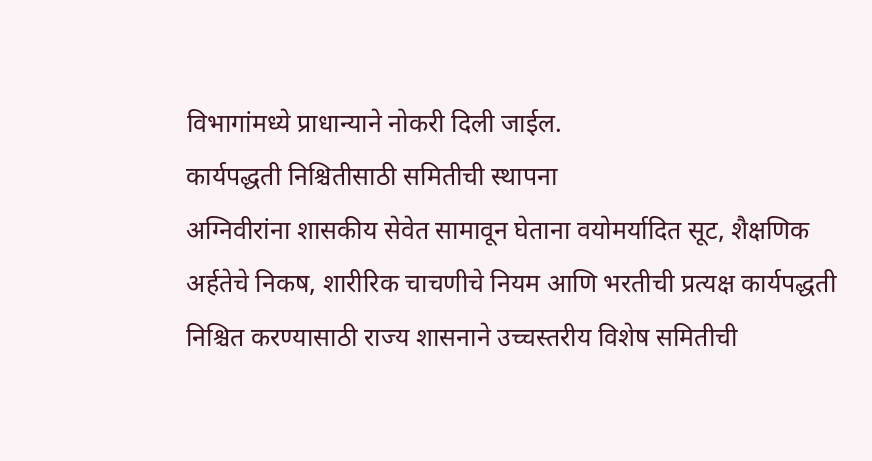विभागांमध्ये प्राधान्याने नोकरी दिली जाईल.
कार्यपद्धती निश्चितीसाठी समितीची स्थापना
अग्निवीरांना शासकीय सेवेत सामावून घेताना वयोमर्यादित सूट, शैक्षणिक अर्हतेचे निकष, शारीरिक चाचणीचे नियम आणि भरतीची प्रत्यक्ष कार्यपद्धती निश्चित करण्यासाठी राज्य शासनाने उच्चस्तरीय विशेष समितीची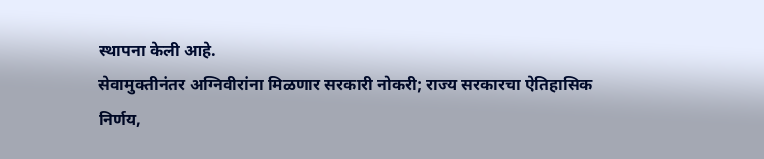स्थापना केली आहे.
सेवामुक्तीनंतर अग्निवीरांना मिळणार सरकारी नोकरी; राज्य सरकारचा ऐतिहासिक निर्णय,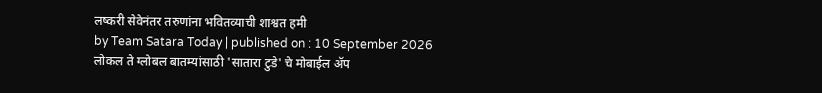लष्करी सेवेनंतर तरुणांना भवितव्याची शाश्वत हमी
by Team Satara Today | published on : 10 September 2026
लोकल ते ग्लोबल बातम्यांसाठी 'सातारा टुडे' चे मोबाईल ॲप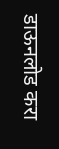डाऊनलोड करा